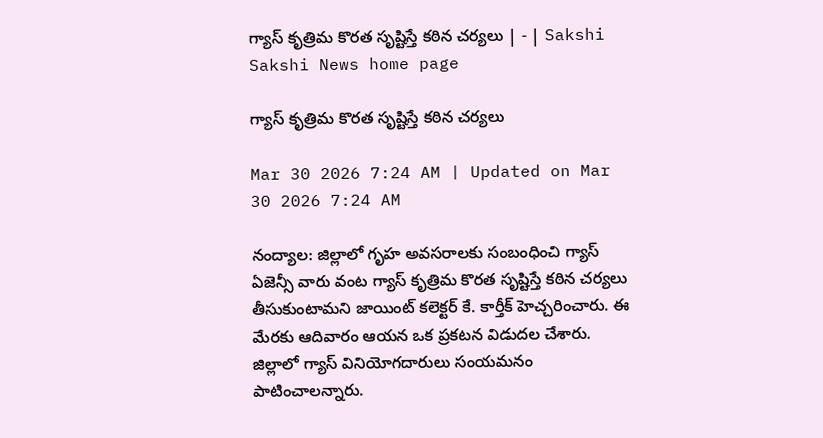గ్యాస్‌ కృత్రిమ కొరత సృష్టిస్తే కఠిన చర్యలు | - | Sakshi
Sakshi News home page

గ్యాస్‌ కృత్రిమ కొరత సృష్టిస్తే కఠిన చర్యలు

Mar 30 2026 7:24 AM | Updated on Mar 30 2026 7:24 AM

నంద్యాల: జిల్లాలో గృహ అవసరాలకు సంబంధించి గ్యాస్‌ ఏజెన్సీ వారు వంట గ్యాస్‌ కృత్రిమ కొరత సృష్టిస్తే కఠిన చర్యలు తీసుకుంటామని జాయింట్‌ కలెక్టర్‌ కే. కార్తీక్‌ హెచ్చరించారు. ఈ మేరకు ఆదివారం ఆయన ఒక ప్రకటన విడుదల చేశారు. జిల్లాలో గ్యాస్‌ వినియోగదారులు సంయమనం పాటించాలన్నారు.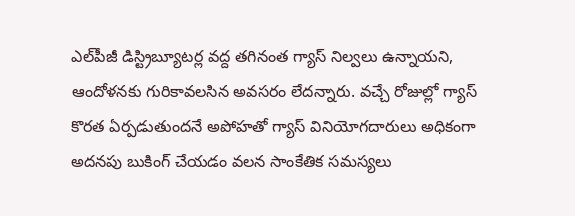ఎల్‌పీజీ డిస్ట్రిబ్యూటర్ల వద్ద తగినంత గ్యాస్‌ నిల్వలు ఉన్నాయని, ఆందోళనకు గురికావలసిన అవసరం లేదన్నారు. వచ్చే రోజుల్లో గ్యాస్‌ కొరత ఏర్పడుతుందనే అపోహతో గ్యాస్‌ వినియోగదారులు అధికంగా అదనపు బుకింగ్‌ చేయడం వలన సాంకేతిక సమస్యలు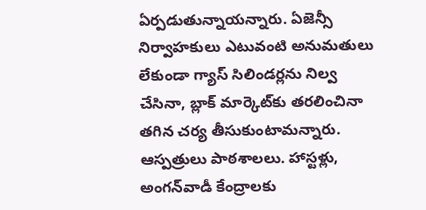ఏర్పడుతున్నాయన్నారు. ఏజెన్సీ నిర్వాహకులు ఎటువంటి అనుమతులు లేకుండా గ్యాస్‌ సిలిండర్లను నిల్వ చేసినా, బ్లాక్‌ మార్కెట్‌కు తరలించినా తగిన చర్య తీసుకుంటామన్నారు. ఆస్పత్రులు పాఠశాలలు. హాస్టళ్లు, అంగన్‌వాడీ కేంద్రాలకు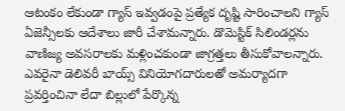ఆటంకం లేకుండా గ్యాస్‌ ఇవ్వడంపై ప్రత్యేక దృష్టి సారించాలని గ్యాస్‌ ఏజెన్సీలకు ఆదేశాలు జారీ చేశామన్నారు. డొమెస్టిక్‌ సిలిండర్లను వాణిజ్య అవసరాలకు మళ్లించకుండా జాగ్రత్తలు తీసుకోవాలన్నారు. ఎవరైనా డెలివరీ బాయ్స్‌ వినియోగదారులతో అమర్యాదగా ప్రవర్తించినా లేదా బిల్లులో పేర్కొన్న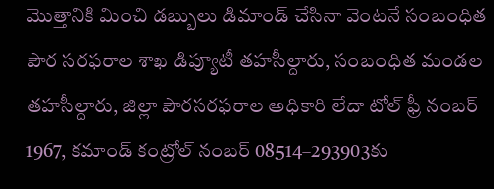మొత్తానికి మించి డబ్బులు డిమాండ్‌ చేసినా వెంటనే సంబంధిత పౌర సరఫరాల శాఖ డిప్యూటీ తహసీల్దారు, సంబంధిత మండల తహసీల్దారు, జిల్లా పౌరసరఫరాల అధికారి లేదా టోల్‌ ఫ్రీ నంబర్‌ 1967, కమాండ్‌ కంట్రోల్‌ నంబర్‌ 08514–293903కు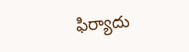ఫిర్యాదు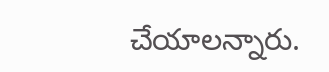చేయాలన్నారు.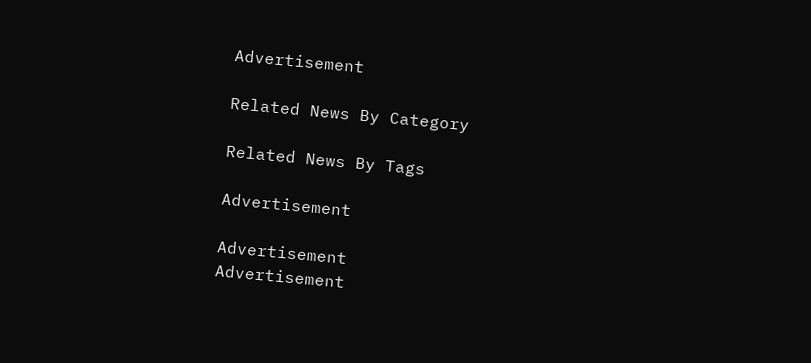Advertisement

Related News By Category

Related News By Tags

Advertisement

Advertisement
Advertisement